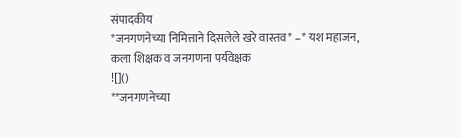संपादकीय
*जनगणनेच्या निमित्ताने दिसलेले खरे वास्तव* –* यश महाजन, कला शिक्षक व जनगणना पर्यवेक्षक
![]()
**जनगणनेच्या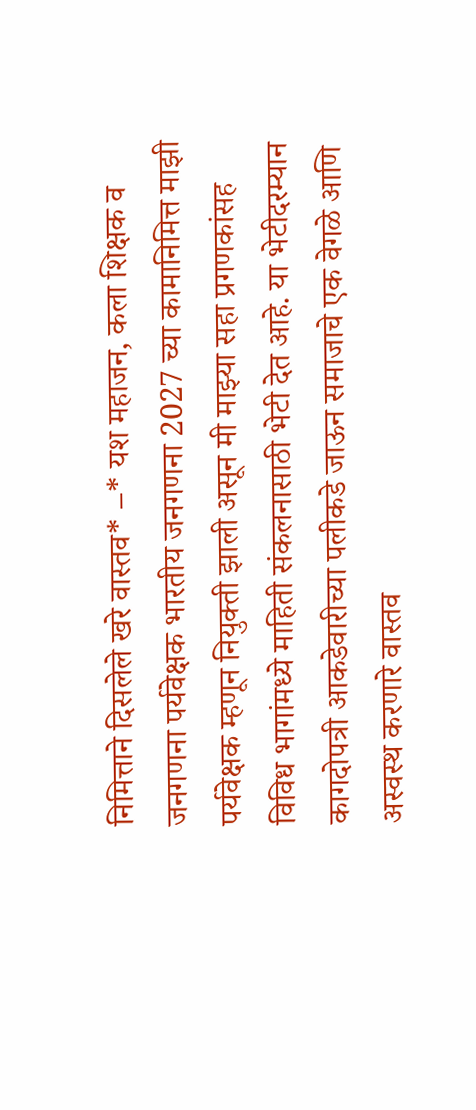निमित्ताने दिसलेले खरे वास्तव* –* यश महाजन, कला शिक्षक व जनगणना पर्यवेक्षक भारतीय जनगणना 2027 च्या कामानिमित्त माझी पर्यवेक्षक म्हणून नियुक्ती झाली असून मी माझ्या सहा प्रगणकांसह विविध भागांमध्ये माहिती संकलनासाठी भेटी देत आहे. या भेटीदरम्यान कागदोपत्री आकडेवारीच्या पलीकडे जाऊन समाजाचे एक वेगळे आणि अस्वस्थ करणारे वास्तव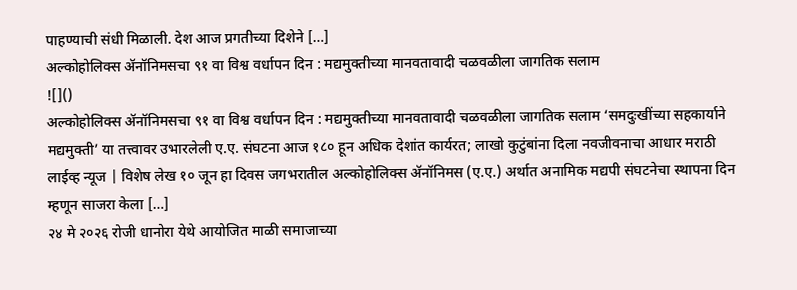पाहण्याची संधी मिळाली. देश आज प्रगतीच्या दिशेने […]
अल्कोहोलिक्स ॲनॉनिमसचा ९१ वा विश्व वर्धापन दिन : मद्यमुक्तीच्या मानवतावादी चळवळीला जागतिक सलाम
![]()
अल्कोहोलिक्स ॲनॉनिमसचा ९१ वा विश्व वर्धापन दिन : मद्यमुक्तीच्या मानवतावादी चळवळीला जागतिक सलाम ‘समदुःखींच्या सहकार्याने मद्यमुक्ती’ या तत्त्वावर उभारलेली ए.ए. संघटना आज १८० हून अधिक देशांत कार्यरत; लाखो कुटुंबांना दिला नवजीवनाचा आधार मराठी लाईव्ह न्यूज | विशेष लेख १० जून हा दिवस जगभरातील अल्कोहोलिक्स ॲनॉनिमस (ए.ए.) अर्थात अनामिक मद्यपी संघटनेचा स्थापना दिन म्हणून साजरा केला […]
२४ मे २०२६ रोजी धानोरा येथे आयोजित माळी समाजाच्या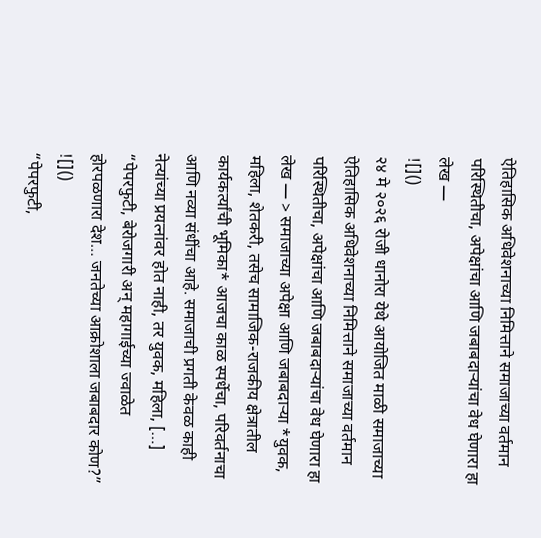ऐतिहासिक अधिवेशनाच्या निमित्ताने समाजाच्या वर्तमान परिस्थितीचा, अपेक्षांचा आणि जबाबदाऱ्यांचा वेध घेणारा हा लेख —
![]()
२४ मे २०२६ रोजी धानोरा येथे आयोजित माळी समाजाच्या ऐतिहासिक अधिवेशनाच्या निमित्ताने समाजाच्या वर्तमान परिस्थितीचा, अपेक्षांचा आणि जबाबदाऱ्यांचा वेध घेणारा हा लेख — > समाजाच्या अपेक्षा आणि जबाबदाऱ्या *युवक, महिला, शेतकरी, तसेच सामाजिक-राजकीय क्षेत्रातील कार्यकर्त्यांची भूमिका* आजचा काळ स्पर्धेचा, परिवर्तनाचा आणि नव्या संधींचा आहे. समाजाची प्रगती केवळ काही नेत्यांच्या प्रयत्नांवर होत नाही, तर युवक, महिला, […]
“पेपरफुटी, बेरोजगारी अन् महागाईच्या ज्वाळेत होरपळणारा देश… जनतेच्या आक्रोशाला जबाबदार कोण?”
![]()
“पेपरफुटी,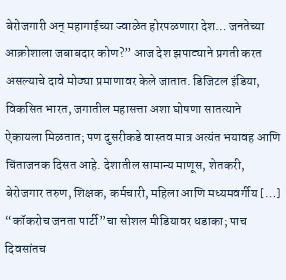बेरोजगारी अन् महागाईच्या ज्वाळेत होरपळणारा देश… जनतेच्या आक्रोशाला जबाबदार कोण?” आज देश झपाट्याने प्रगती करत असल्याचे दावे मोठ्या प्रमाणावर केले जातात. डिजिटल इंडिया, विकसित भारत, जगातील महासत्ता अशा घोषणा सातत्याने ऐकायला मिळतात; पण दुसरीकडे वास्तव मात्र अत्यंत भयावह आणि चिंताजनक दिसत आहे. देशातील सामान्य माणूस, शेतकरी, बेरोजगार तरुण, शिक्षक, कर्मचारी, महिला आणि मध्यमवर्गीय […]
“कॉकरोच जनता पार्टी”चा सोशल मीडियावर धडाका; पाच दिवसांतच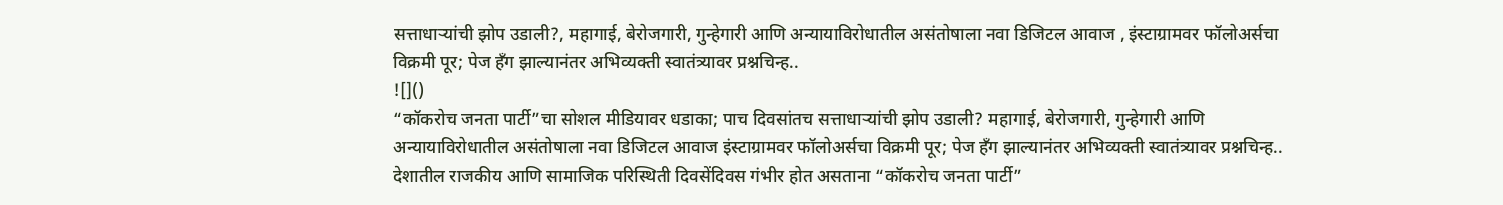सत्ताधाऱ्यांची झोप उडाली?, महागाई, बेरोजगारी, गुन्हेगारी आणि अन्यायाविरोधातील असंतोषाला नवा डिजिटल आवाज , इंस्टाग्रामवर फॉलोअर्सचा विक्रमी पूर; पेज हँग झाल्यानंतर अभिव्यक्ती स्वातंत्र्यावर प्रश्नचिन्ह..
![]()
“कॉकरोच जनता पार्टी”चा सोशल मीडियावर धडाका; पाच दिवसांतच सत्ताधाऱ्यांची झोप उडाली? महागाई, बेरोजगारी, गुन्हेगारी आणि अन्यायाविरोधातील असंतोषाला नवा डिजिटल आवाज इंस्टाग्रामवर फॉलोअर्सचा विक्रमी पूर; पेज हँग झाल्यानंतर अभिव्यक्ती स्वातंत्र्यावर प्रश्नचिन्ह.. देशातील राजकीय आणि सामाजिक परिस्थिती दिवसेंदिवस गंभीर होत असताना “कॉकरोच जनता पार्टी”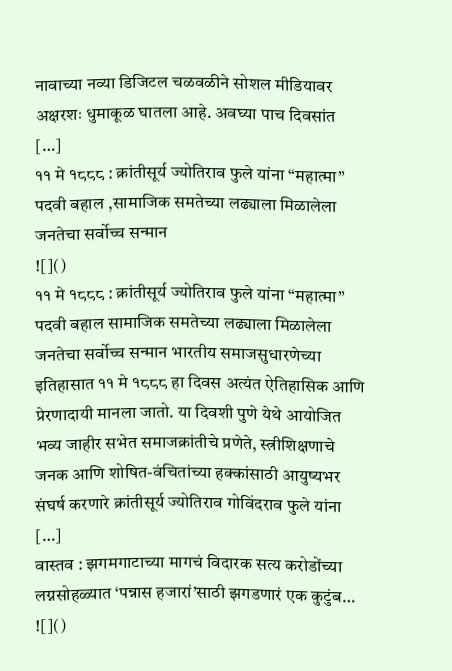नावाच्या नव्या डिजिटल चळवळीने सोशल मीडियावर अक्षरशः धुमाकूळ घातला आहे. अवघ्या पाच दिवसांत […]
११ मे १८८८ : क्रांतीसूर्य ज्योतिराव फुले यांना “महात्मा” पदवी बहाल ,सामाजिक समतेच्या लढ्याला मिळालेला जनतेचा सर्वोच्च सन्मान
![]()
११ मे १८८८ : क्रांतीसूर्य ज्योतिराव फुले यांना “महात्मा” पदवी बहाल सामाजिक समतेच्या लढ्याला मिळालेला जनतेचा सर्वोच्च सन्मान भारतीय समाजसुधारणेच्या इतिहासात ११ मे १८८८ हा दिवस अत्यंत ऐतिहासिक आणि प्रेरणादायी मानला जातो. या दिवशी पुणे येथे आयोजित भव्य जाहीर सभेत समाजक्रांतीचे प्रणेते, स्त्रीशिक्षणाचे जनक आणि शोषित-वंचितांच्या हक्कांसाठी आयुष्यभर संघर्ष करणारे क्रांतीसूर्य ज्योतिराव गोविंदराव फुले यांना […]
वास्तव : झगमगाटाच्या मागचं विदारक सत्य करोडोंच्या लग्नसोहळ्यात ‘पन्नास हजारां’साठी झगडणारं एक कुटुंब…
![]()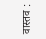वास्तव :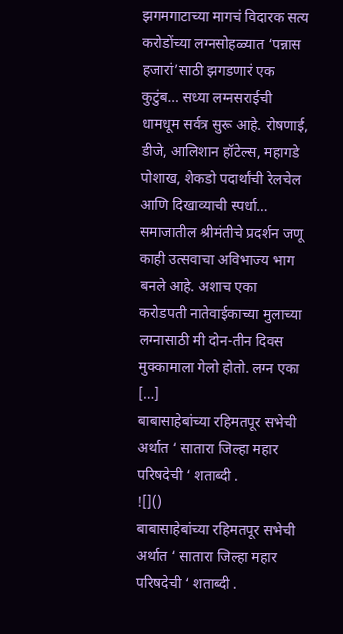झगमगाटाच्या मागचं विदारक सत्य करोडोंच्या लग्नसोहळ्यात ‘पन्नास हजारां’साठी झगडणारं एक कुटुंब… सध्या लग्नसराईची धामधूम सर्वत्र सुरू आहे. रोषणाई, डीजे, आलिशान हॉटेल्स, महागडे पोशाख, शेकडो पदार्थांची रेलचेल आणि दिखाव्याची स्पर्धा… समाजातील श्रीमंतीचे प्रदर्शन जणू काही उत्सवाचा अविभाज्य भाग बनले आहे. अशाच एका करोडपती नातेवाईकाच्या मुलाच्या लग्नासाठी मी दोन-तीन दिवस मुक्कामाला गेलो होतो. लग्न एका […]
बाबासाहेबांच्या रहिमतपूर सभेची अर्थात ‘ सातारा जिल्हा महार परिषदेची ‘ शताब्दी .
![]()
बाबासाहेबांच्या रहिमतपूर सभेची अर्थात ‘ सातारा जिल्हा महार परिषदेची ‘ शताब्दी .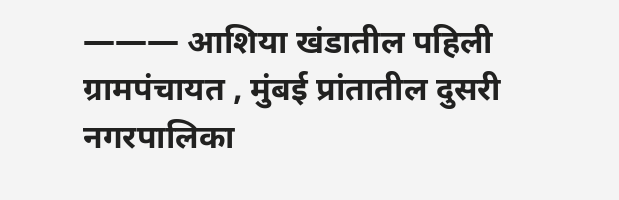——— आशिया खंडातील पहिली ग्रामपंचायत , मुंबई प्रांतातील दुसरी नगरपालिका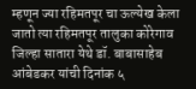म्हणून ज्या रहिमतपूर चा ऊल्येख केला जातो त्या रहिमतपूर तालुका कोरेगाव जिल्हा सातारा येथे डॉ. बाबासाहेब आंबेडकर यांची दिनांक ५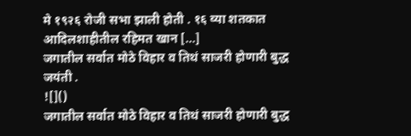मे १९२६ रोजी सभा झाली होती . १६ व्या शतकात आदिलशाहीतील रहिमत खान […]
जगातील सर्वात मोठे विहार व तिथं साजरी होणारी बुद्ध जयंती .
![]()
जगातील सर्वात मोठे विहार व तिथं साजरी होणारी बुद्ध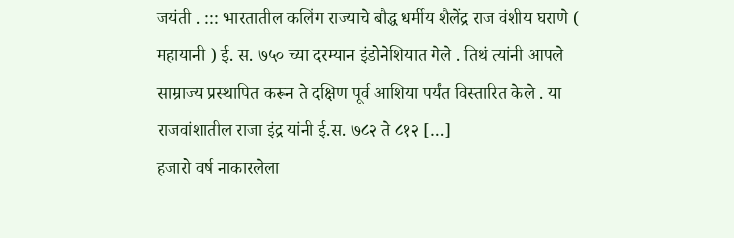जयंती . ::: भारतातील कलिंग राज्याचे बौद्ध धर्मीय शैलेंद्र राज वंशीय घराणे ( महायानी ) ई. स. ७५० च्या दरम्यान इंडोनेशियात गेले . तिथं त्यांनी आपले साम्राज्य प्रस्थापित करून ते दक्षिण पूर्व आशिया पर्यंत विस्तारित केले . या राजवांशातील राजा इंद्र यांनी ई.स. ७८२ ते ८१२ […]
हजारो वर्ष नाकारलेला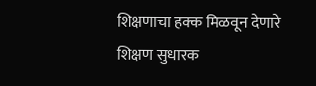शिक्षणाचा हक्क मिळवून देणारे शिक्षण सुधारक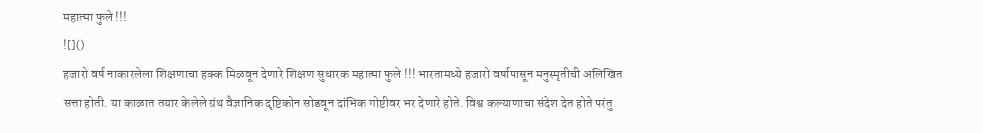महात्मा फुले !!!
![]()
हजारो वर्ष नाकारलेला शिक्षणाचा हक्क मिळवून देणारे शिक्षण सुधारक महात्मा फुले !!! भारतामध्ये हजारो वर्षापासून मनुस्मृतीची अलिखित सत्ता होती. या काळात तयार केलेले ग्रंथ वैज्ञानिक दृष्टिकोन सोडवून दांभिक गोष्टीवर भर देणारे होते. विश्व कल्याणाचा संदेश देत होते परंतु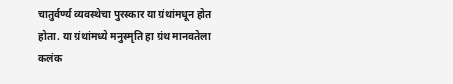चातुर्वर्ण्य व्यवस्थेचा पुरस्कार या ग्रंथांमधून होत होता. या ग्रंथांमध्ये मनुस्मृति हा ग्रंथ मानवतेला कलंक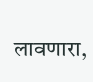लावणारा,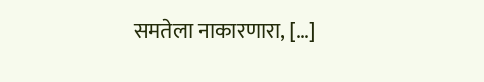समतेला नाकारणारा, […]